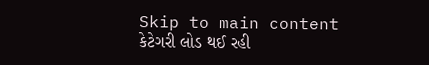Skip to main content
કેટેગરી લોડ થઈ રહી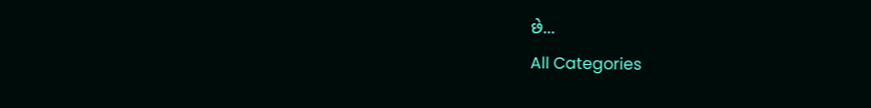છે...
All Categories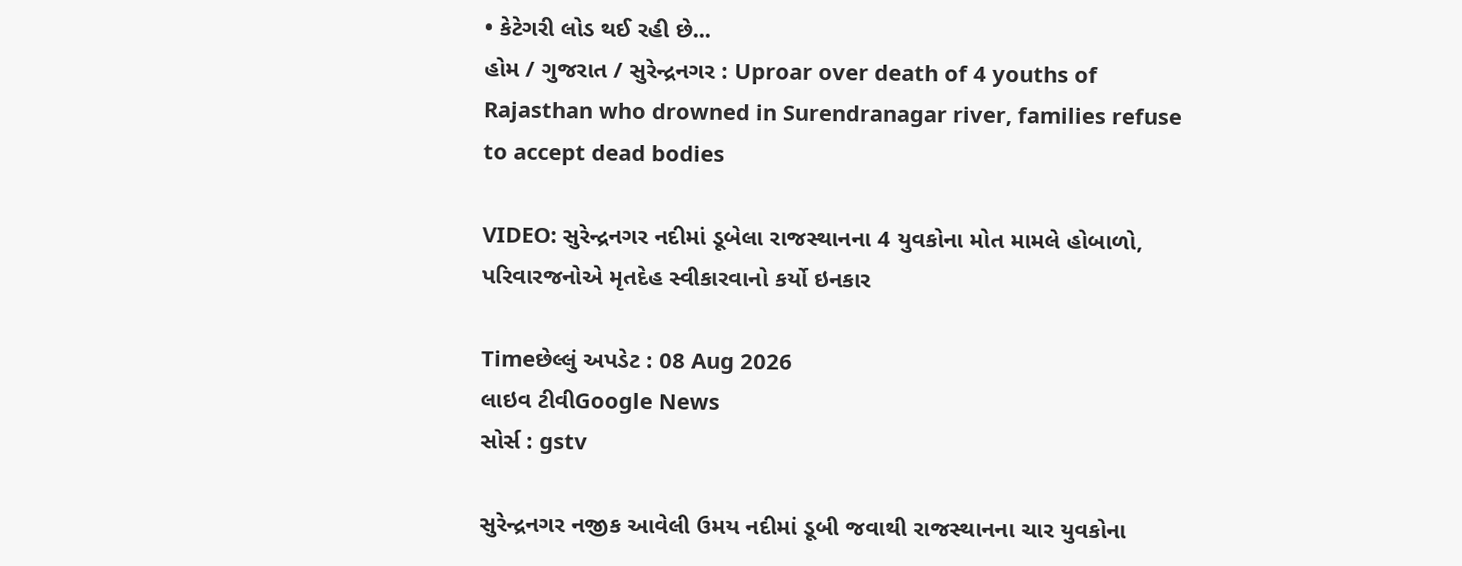• કેટેગરી લોડ થઈ રહી છે...
હોમ / ગુજરાત / સુરેન્દ્રનગર : Uproar over death of 4 youths of Rajasthan who drowned in Surendranagar river, families refuse to accept dead bodies

VIDEO: સુરેન્દ્રનગર નદીમાં ડૂબેલા રાજસ્થાનના 4 યુવકોના મોત મામલે હોબાળો, પરિવારજનોએ મૃતદેહ સ્વીકારવાનો કર્યો ઇનકાર

Timeછેલ્લું અપડેટ : 08 Aug 2026
લાઇવ ટીવીGoogle News
સોર્સ : gstv

સુરેન્દ્રનગર નજીક આવેલી ઉમય નદીમાં ડૂબી જવાથી રાજસ્થાનના ચાર યુવકોના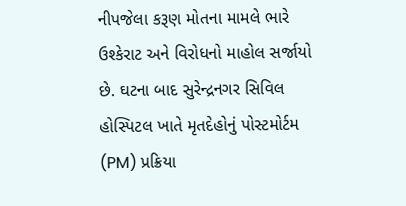નીપજેલા કરૂણ મોતના મામલે ભારે ઉશ્કેરાટ અને વિરોધનો માહોલ સર્જાયો છે. ઘટના બાદ સુરેન્દ્રનગર સિવિલ હોસ્પિટલ ખાતે મૃતદેહોનું પોસ્ટમોર્ટમ (PM) પ્રક્રિયા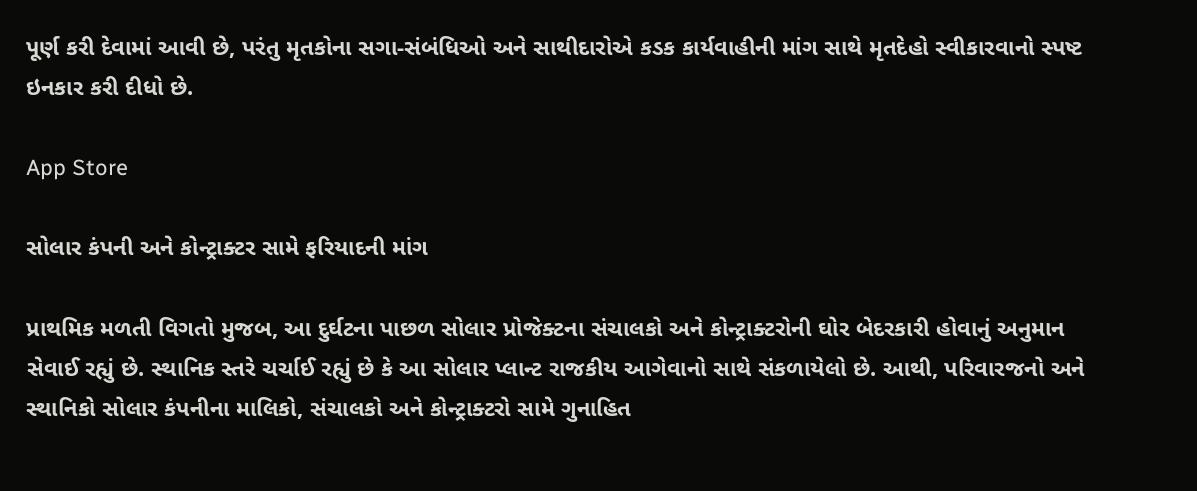પૂર્ણ કરી દેવામાં આવી છે, પરંતુ મૃતકોના સગા-સંબંધિઓ અને સાથીદારોએ કડક કાર્યવાહીની માંગ સાથે મૃતદેહો સ્વીકારવાનો સ્પષ્ટ ઇનકાર કરી દીધો છે.

App Store

સોલાર કંપની અને કોન્ટ્રાક્ટર સામે ફરિયાદની માંગ

પ્રાથમિક મળતી વિગતો મુજબ, આ દુર્ઘટના પાછળ સોલાર પ્રોજેક્ટના સંચાલકો અને કોન્ટ્રાક્ટરોની ઘોર બેદરકારી હોવાનું અનુમાન સેવાઈ રહ્યું છે. સ્થાનિક સ્તરે ચર્ચાઈ રહ્યું છે કે આ સોલાર પ્લાન્ટ રાજકીય આગેવાનો સાથે સંકળાયેલો છે. આથી, પરિવારજનો અને સ્થાનિકો સોલાર કંપનીના માલિકો, સંચાલકો અને કોન્ટ્રાક્ટરો સામે ગુનાહિત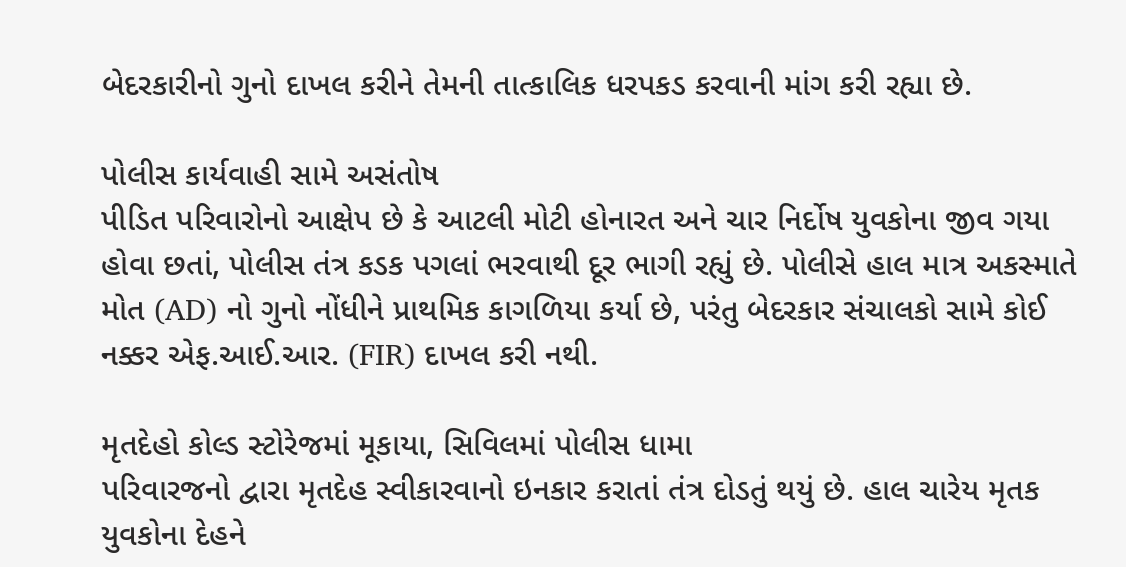બેદરકારીનો ગુનો દાખલ કરીને તેમની તાત્કાલિક ધરપકડ કરવાની માંગ કરી રહ્યા છે.

પોલીસ કાર્યવાહી સામે અસંતોષ
પીડિત પરિવારોનો આક્ષેપ છે કે આટલી મોટી હોનારત અને ચાર નિર્દોષ યુવકોના જીવ ગયા હોવા છતાં, પોલીસ તંત્ર કડક પગલાં ભરવાથી દૂર ભાગી રહ્યું છે. પોલીસે હાલ માત્ર અકસ્માતે મોત (AD) નો ગુનો નોંધીને પ્રાથમિક કાગળિયા કર્યા છે, પરંતુ બેદરકાર સંચાલકો સામે કોઈ નક્કર એફ.આઈ.આર. (FIR) દાખલ કરી નથી.

મૃતદેહો કોલ્ડ સ્ટોરેજમાં મૂકાયા, સિવિલમાં પોલીસ ધામા
પરિવારજનો દ્વારા મૃતદેહ સ્વીકારવાનો ઇનકાર કરાતાં તંત્ર દોડતું થયું છે. હાલ ચારેય મૃતક યુવકોના દેહને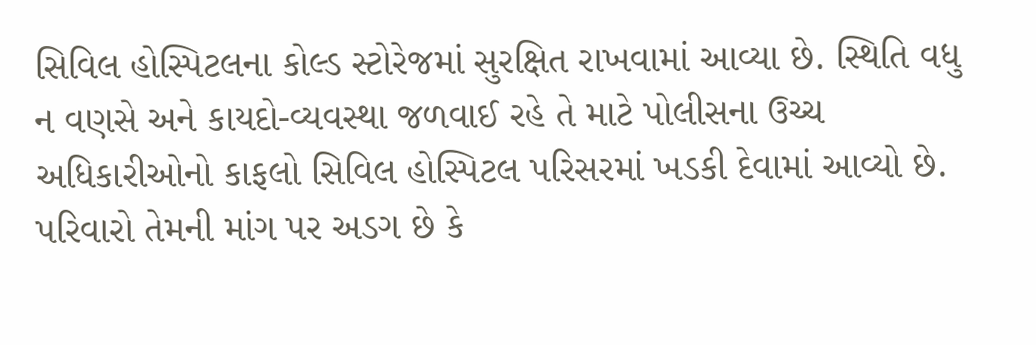સિવિલ હોસ્પિટલના કોલ્ડ સ્ટોરેજમાં સુરક્ષિત રાખવામાં આવ્યા છે. સ્થિતિ વધુ ન વણસે અને કાયદો-વ્યવસ્થા જળવાઈ રહે તે માટે પોલીસના ઉચ્ચ અધિકારીઓનો કાફલો સિવિલ હોસ્પિટલ પરિસરમાં ખડકી દેવામાં આવ્યો છે. પરિવારો તેમની માંગ પર અડગ છે કે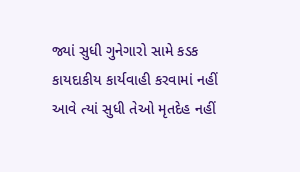જ્યાં સુધી ગુનેગારો સામે કડક કાયદાકીય કાર્યવાહી કરવામાં નહીં આવે ત્યાં સુધી તેઓ મૃતદેહ નહીં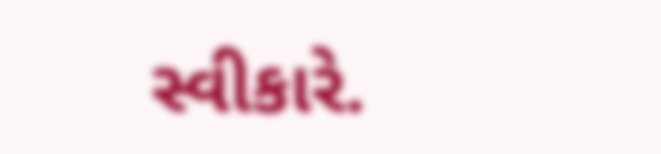સ્વીકારે.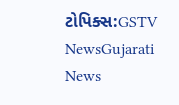ટોપિક્સ:GSTV NewsGujarati News